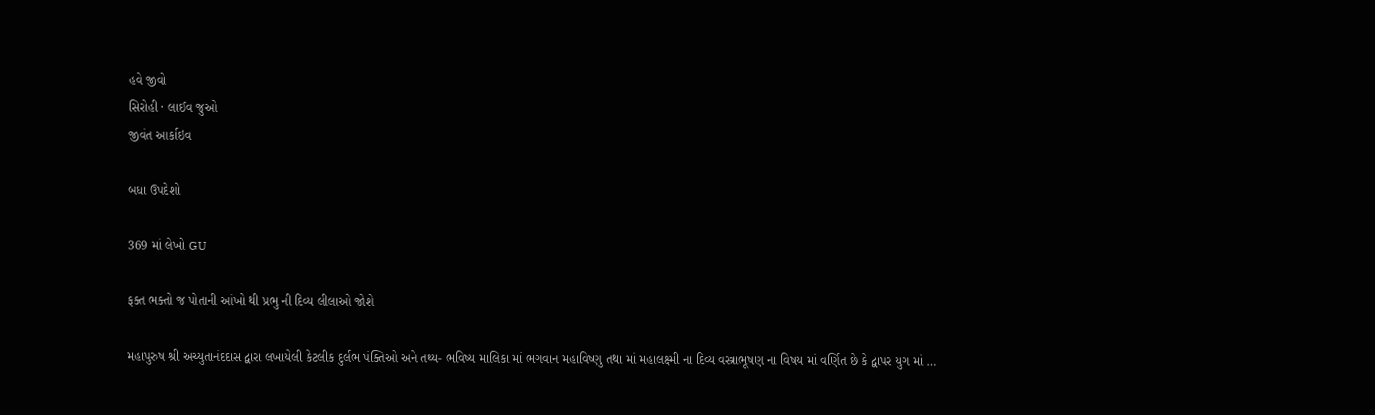હવે જીવો
સિરોહી · લાઈવ જુઓ
જીવંત આર્કાઇવ

બધા ઉપદેશો

369 માં લેખો GU

ફક્ત ભક્તો જ પોતાની આંખો થી પ્રભુ ની દિવ્ય લીલાઓ જોશે

મહાપુરુષ શ્રી અચ્યુતાનંદદાસ દ્વારા લખાયેલી કેટલીક દુર્લભ પંક્તિઓ અને તથ્ય- ભવિષ્ય માલિકા માં ભગવાન મહાવિષ્ણુ તથા માં મહાલક્ષ્મી ના દિવ્ય વસ્ત્રાભૂષણ ના વિષય માં વર્ણિત છે કે દ્વાપર યુગ માં …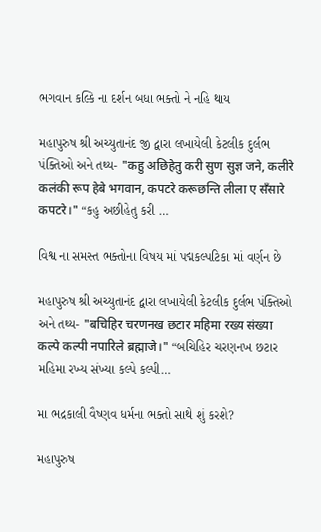ભગવાન કલ્કિ ના દર્શન બધા ભક્તો ને નહિ થાય

મહાપુરુષ શ્રી અચ્યુતાનંદ જી દ્વારા લખાયેલી કેટલીક દુર્લભ પંક્તિઓ અને તથ્ય- "कहु अछिहेतु करी सुण सुज्ञ जने, कलीरे कलंकी रूप हेबे भगवान, कपटरे करूछन्ति लीला ए सँसारे कपटरे।" “કહુ અછીહેતુ કરી …

વિશ્વ ના સમસ્ત ભક્તોના વિષય માં પદ્મકલ્પટિકા માં વર્ણન છે

મહાપુરુષ શ્રી અચ્યુતાનંદ દ્વારા લખાયેલી કેટલીક દુર્લભ પંક્તિઓ અને તથ્ય- "बचिहिर चरणनख छटार महिमा रख्य संख्या कल्पे कल्पी नपारिले ब्रह्माजे।" “બચિહિર ચરણનખ છટાર મહિમા રખ્ય સંખ્યા કલ્પે કલ્પી…

મા ભદ્રકાલી વૈષ્ણવ ધર્મના ભક્તો સાથે શું કરશે?

મહાપુરુષ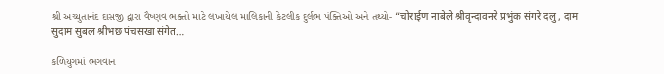શ્રી અચ્યુતાનંદ દાસજી દ્વારા વૈષ્ણવ ભક્તો માટે લખાયેલ માલિકાની કેટલીક દુર્લભ પંક્તિઓ અને તથ્યો- “चोराईण नाबेले श्रीवृन्दावनरे प्रभुंक संगरे दलु , दाम सुदाम सुबल श्रीभछ पंचसखा संगेत…

કળિયુગમાં ભગવાન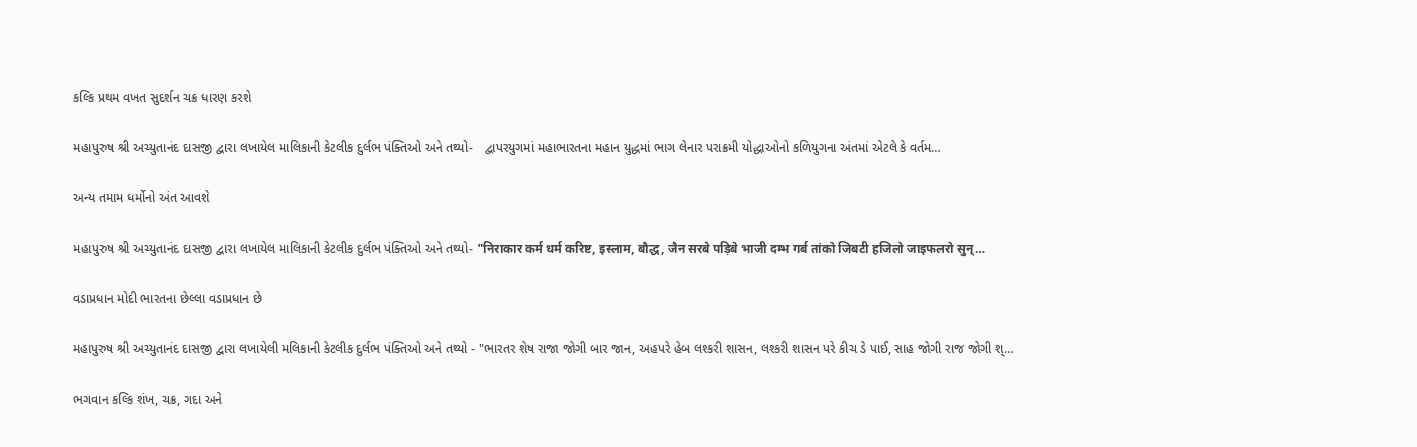કલ્કિ પ્રથમ વખત સુદર્શન ચક્ર ધારણ કરશે

મહાપુરુષ શ્રી અચ્યુતાનંદ દાસજી દ્વારા લખાયેલ માલિકાની કેટલીક દુર્લભ પંક્તિઓ અને તથ્યો-   દ્વાપરયુગમાં મહાભારતના મહાન યુદ્ધમાં ભાગ લેનાર પરાક્રમી યોદ્ધાઓનો કળિયુગના અંતમાં એટલે કે વર્તમ…

અન્ય તમામ ધર્મોનો અંત આવશે

મહાપુરુષ શ્રી અચ્યુતાનંદ દાસજી દ્વારા લખાયેલ માલિકાની કેટલીક દુર્લભ પંક્તિઓ અને તથ્યો- "निराकार कर्म धर्म करिष्ट, इस्लाम, बौद्ध, जैन सरबे पड़िबे भाजी दम्भ गर्ब तांको जिबटी हजिलो जाइफलरो सुन्…

વડાપ્રધાન મોદી ભારતના છેલ્લા વડાપ્રધાન છે

મહાપુરુષ શ્રી અચ્યુતાનંદ દાસજી દ્વારા લખાયેલી મલિકાની કેટલીક દુર્લભ પંક્તિઓ અને તથ્યો - "ભારતર શેષ રાજા જોગી બાર જાન, અહપરે હેબ લશ્કરી શાસન, લશ્કરી શાસન પરે કીચ ડે પાઈ, સાહ જોગી રાજ જોગી શ્…

ભગવાન કલ્કિ શંખ, ચક્ર, ગદા અને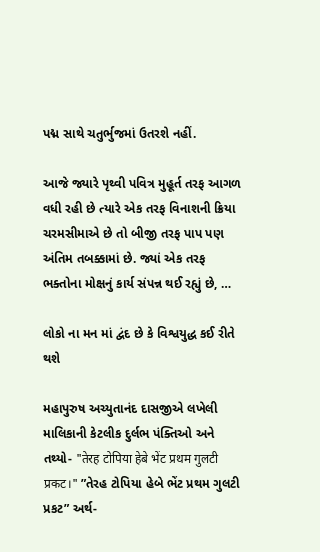પદ્મ સાથે ચતુર્ભુજમાં ઉતરશે નહીં.

આજે જ્યારે પૃથ્વી પવિત્ર મુહૂર્ત તરફ આગળ વધી રહી છે ત્યારે એક તરફ વિનાશની ક્રિયા ચરમસીમાએ છે તો બીજી તરફ પાપ પણ અંતિમ તબક્કામાં છે. જ્યાં એક તરફ ભક્તોના મોક્ષનું કાર્ય સંપન્ન થઈ રહ્યું છે, …

લોકો ના મન માં દ્વંદ છે કે વિશ્વયુદ્ધ કઈ રીતે થશે

મહાપુરુષ અચ્યુતાનંદ દાસજીએ લખેલી માલિકાની કેટલીક દુર્લભ પંક્તિઓ અને તથ્યો- "तेरह टोपिया हेबे भेंट प्रथम गुलटी प्रकट।" ”તેરહ ટોપિયા હેબે ભેંટ પ્રથમ ગુલટી પ્રકટ” અર્થ-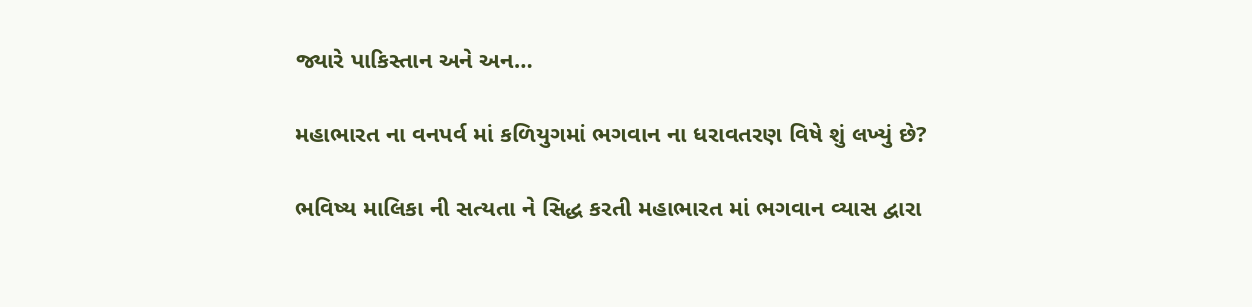જ્યારે પાકિસ્તાન અને અન…

મહાભારત ના વનપર્વ માં કળિયુગમાં ભગવાન ના ધરાવતરણ વિષે શું લખ્યું છે?

ભવિષ્ય માલિકા ની સત્યતા ને સિદ્ધ કરતી મહાભારત માં ભગવાન વ્યાસ દ્વારા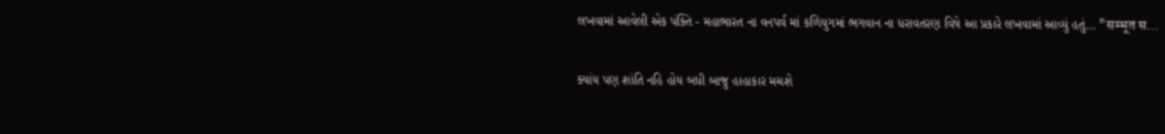લખવામાં આવેલી એક પંક્તિ - મહાભારત ના વનપર્વ માં કળિયુગમાં ભગવાન ના ધરાવતરણ વિષે આ પ્રકારે લખવામાં આવ્યું હતું… "सम्भूत स…

ક્યાંય પણ શાંતિ નહિ હોય બધી બાજુ હાહાકાર મચશે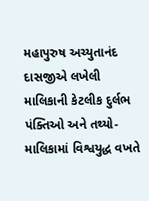મહાપુરુષ અચ્યુતાનંદ દાસજીએ લખેલી માલિકાની કેટલીક દુર્લભ પંક્તિઓ અને તથ્યો-   માલિકામાં વિશ્વયુદ્ધ વખતે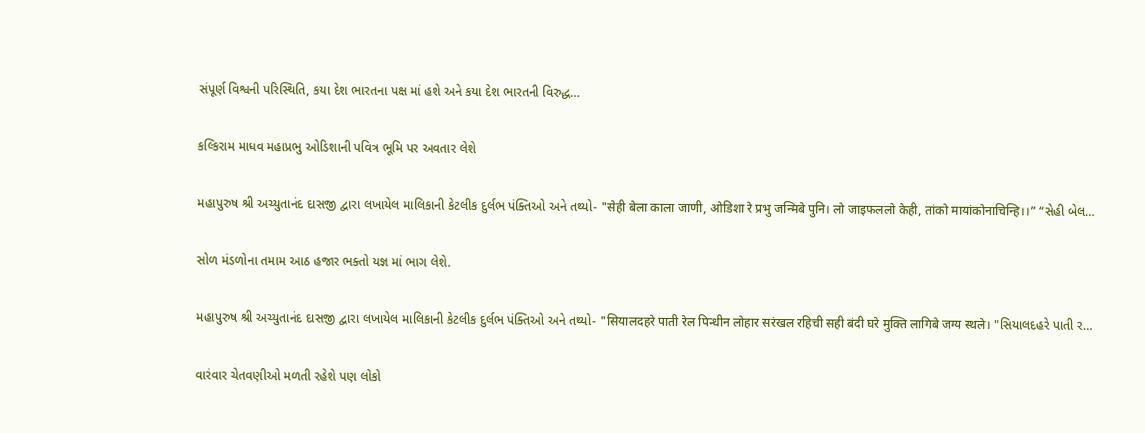સંપૂર્ણ વિશ્વની પરિસ્થિતિ, કયા દેશ ભારતના પક્ષ માં હશે અને કયા દેશ ભારતની વિરુદ્ધ…

કલ્કિરામ માધવ મહાપ્રભુ ઓડિશાની પવિત્ર ભૂમિ પર અવતાર લેશે

મહાપુરુષ શ્રી અચ્યુતાનંદ દાસજી દ્વારા લખાયેલ માલિકાની કેટલીક દુર્લભ પંક્તિઓ અને તથ્યો- "सेही बेला काला जाणी, ओडिशा रे प्रभु जन्मिबे पुनि। लो जाइफललो केही, तांको मायांकोनाचिन्हि।।” “સેહી બેલ…

સોળ મંડળોના તમામ આઠ હજાર ભક્તો યજ્ઞ માં ભાગ લેશે.

મહાપુરુષ શ્રી અચ્યુતાનંદ દાસજી દ્વારા લખાયેલ માલિકાની કેટલીક દુર્લભ પંક્તિઓ અને તથ્યો- "सियालदहरे पाती रेल पिन्धीन लोहार सरंखल रहिची सही बंदी घरे मुक्ति लागिबे जग्य स्थले। "સિયાલદહરે પાતી ર…

વારંવાર ચેતવણીઓ મળતી રહેશે પણ લોકો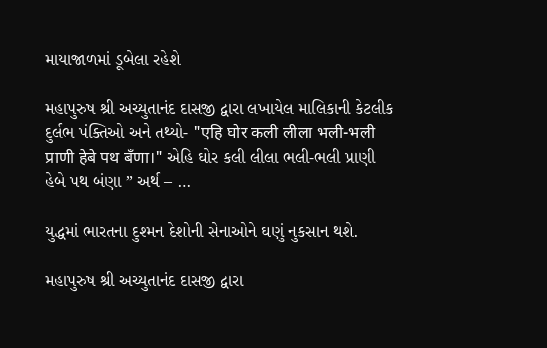માયાજાળમાં ડૂબેલા રહેશે

મહાપુરુષ શ્રી અચ્યુતાનંદ દાસજી દ્વારા લખાયેલ માલિકાની કેટલીક દુર્લભ પંક્તિઓ અને તથ્યો- "एहि घोर कली लीला भली-भली प्राणी हेबे पथ बँणा।" એહિ ઘોર કલી લીલા ભલી-ભલી પ્રાણી હેબે પથ બંણા ” અર્થ – …

યુદ્ધમાં ભારતના દુશ્મન દેશોની સેનાઓને ઘણું નુકસાન થશે.

મહાપુરુષ શ્રી અચ્યુતાનંદ દાસજી દ્વારા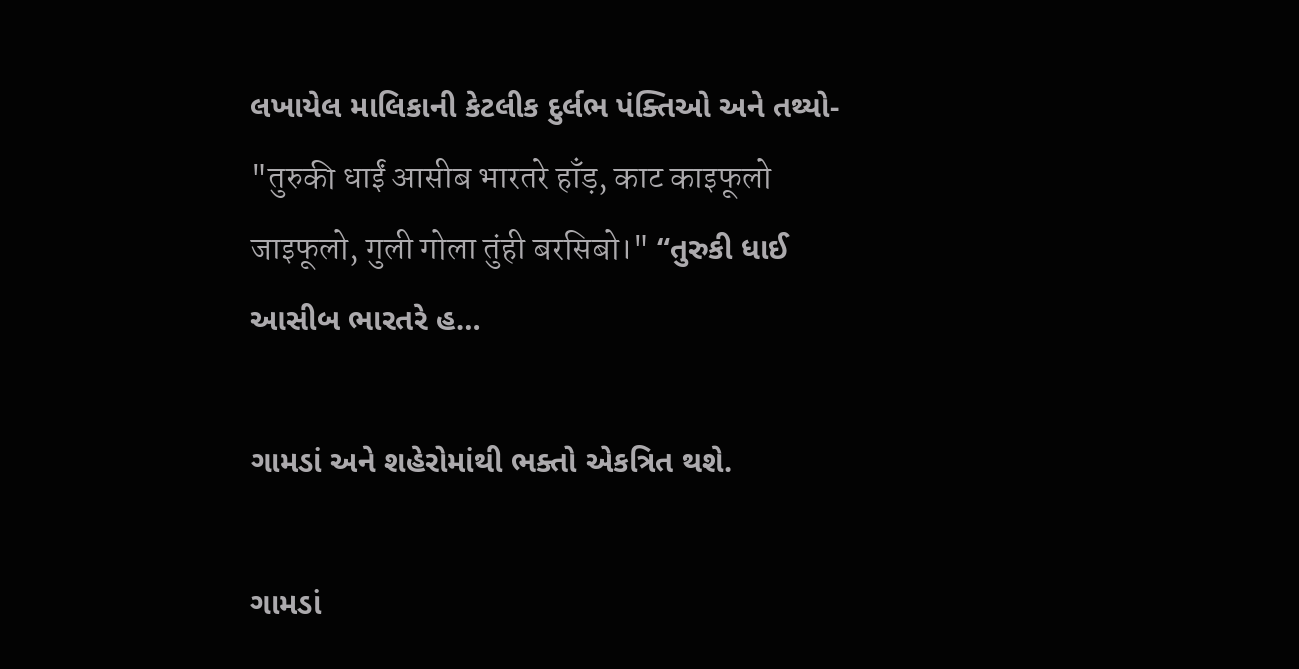લખાયેલ માલિકાની કેટલીક દુર્લભ પંક્તિઓ અને તથ્યો- "तुरुकी धाईं आसीब भारतरे हाँड़, काट काइफूलो जाइफूलो, गुली गोला तुंही बरसिबो।" “તુરુકી ધાઈ આસીબ ભારતરે હ…

ગામડાં અને શહેરોમાંથી ભક્તો એકત્રિત થશે.

ગામડાં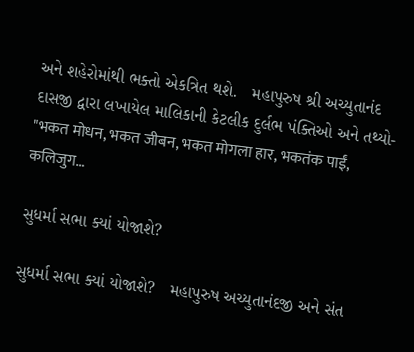અને શહેરોમાંથી ભક્તો એકત્રિત થશે.   મહાપુરુષ શ્રી અચ્યુતાનંદ દાસજી દ્વારા લખાયેલ માલિકાની કેટલીક દુર્લભ પંક્તિઓ અને તથ્યો- "भकत मोधन, भकत जीबन, भकत मोगला हार, भकतंक पाईं, कलिजुग…

સુધર્મા સભા ક્યાં યોજાશે?

સુધર્મા સભા ક્યાં યોજાશે?   મહાપુરુષ અચ્યુતાનંદજી અને સંત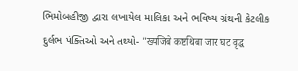ભિમોબહીજી દ્વારા લખાયેલ માલિકા અને ભવિષ્ય ગ્રંથની કેટલીક દુર્લભ પંક્તિઓ અને તથ્યો- "ख्यजिबे कष्टथिबा जार घट वृद्ध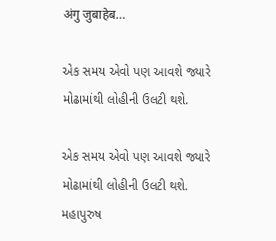अंगु जुबाहेब…

એક સમય એવો પણ આવશે જ્યારે મોઢામાંથી લોહીની ઉલટી થશે.

એક સમય એવો પણ આવશે જ્યારે મોઢામાંથી લોહીની ઉલટી થશે.   મહાપુરુષ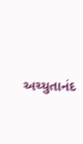અચ્યુતાનંદ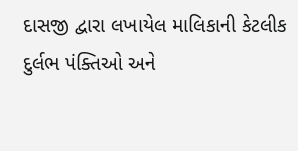દાસજી દ્વારા લખાયેલ માલિકાની કેટલીક દુર્લભ પંક્તિઓ અને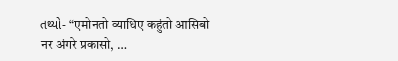તથ્યો- “एमोनतो व्याधिए कहुंतो आसिबो नर अंगरे प्रकासो, …